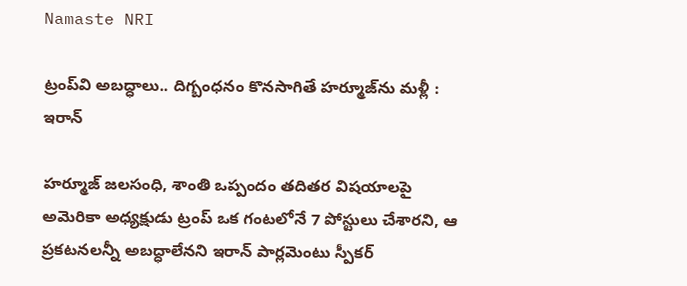Namaste NRI

ట్రంప్‌వి అబద్ధాలు.. దిగ్బంధనం కొనసాగితే హర్మూజ్‌ను మళ్లీ : ఇరాన్

హర్మూజ్‌ జలసంధి, శాంతి ఒప్పందం తదితర విషయాలపై అమెరికా అధ్యక్షుడు ట్రంప్‌ ఒక గంటలోనే 7 పోస్టులు చేశారని, ఆ ప్రకటనలన్నీ అబద్ధాలేనని ఇరాన్‌ పార్లమెంటు స్పీకర్‌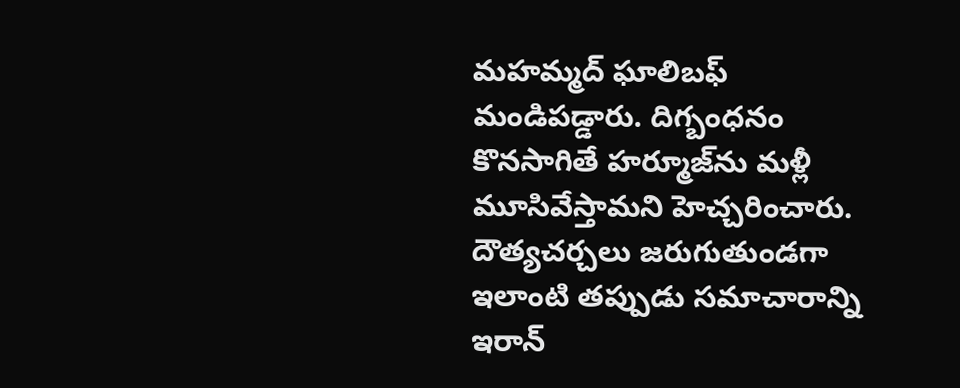మహమ్మద్‌ ఘాలిబఫ్‌ మండిపడ్డారు. దిగ్బంధనం కొనసాగితే హర్మూజ్‌ను మళ్లీ మూసివేస్తామని హెచ్చరించారు. దౌత్యచర్చలు జరుగుతుండగా ఇలాంటి తప్పుడు సమాచారాన్ని ఇరాన్‌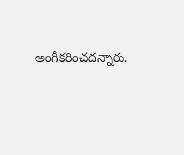అంగీకరించదన్నారు.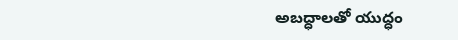అబద్ధాలతో యుద్ధం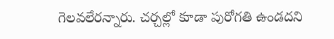గెలవలేరన్నారు. చర్చల్లో కూడా పురోగతి ఉండదని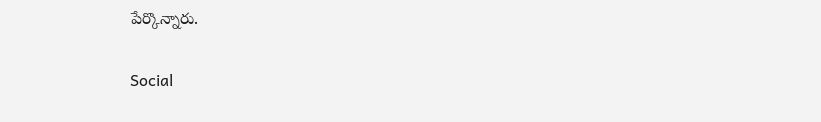పేర్కొన్నారు.

Social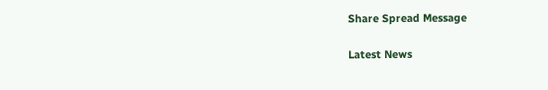Share Spread Message

Latest News